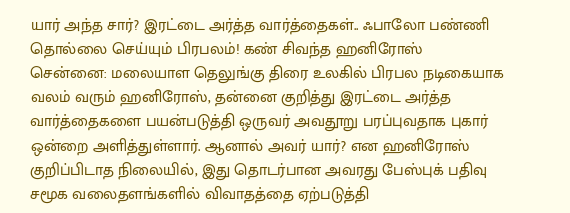யார் அந்த சார்? இரட்டை அர்த்த வார்த்தைகள்.. ஃபாலோ பண்ணி தொல்லை செய்யும் பிரபலம்! கண் சிவந்த ஹனிரோஸ்
சென்னை: மலையாள தெலுங்கு திரை உலகில் பிரபல நடிகையாக வலம் வரும் ஹனிரோஸ், தன்னை குறித்து இரட்டை அர்த்த வார்த்தைகளை பயன்படுத்தி ஒருவர் அவதூறு பரப்புவதாக புகார் ஒன்றை அளித்துள்ளார். ஆனால் அவர் யார்? என ஹனிரோஸ் குறிப்பிடாத நிலையில், இது தொடர்பான அவரது பேஸ்புக் பதிவு சமூக வலைதளங்களில் விவாதத்தை ஏற்படுத்தி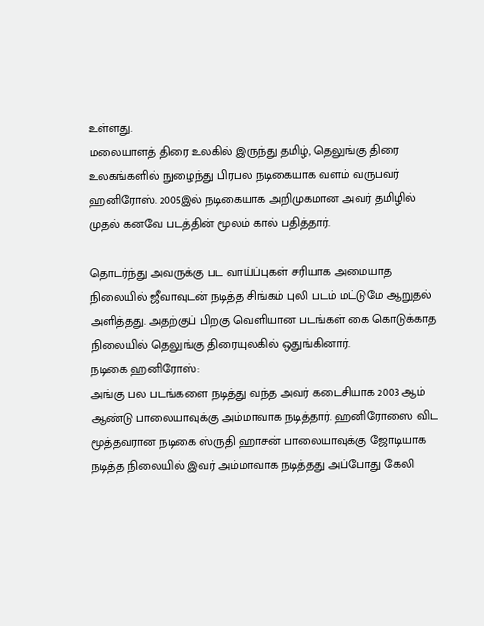உள்ளது.
மலையாளத் திரை உலகில் இருந்து தமிழ், தெலுங்கு திரை உலகங்களில் நுழைந்து பிரபல நடிகையாக வளம் வருபவர் ஹனிரோஸ். 2005இல் நடிகையாக அறிமுகமான அவர் தமிழில் முதல் கனவே படத்தின் மூலம் கால் பதித்தார்.

தொடர்ந்து அவருக்கு பட வாய்ப்புகள் சரியாக அமையாத நிலையில் ஜீவாவுடன் நடித்த சிங்கம் புலி படம் மட்டுமே ஆறுதல் அளித்தது. அதற்குப் பிறகு வெளியான படங்கள் கை கொடுக்காத நிலையில் தெலுங்கு திரையுலகில் ஒதுங்கினார்.
நடிகை ஹனிரோஸ்:
அங்கு பல படங்களை நடித்து வந்த அவர் கடைசியாக 2003 ஆம் ஆண்டு பாலையாவுக்கு அம்மாவாக நடித்தார். ஹனிரோஸை விட மூத்தவரான நடிகை ஸ்ருதி ஹாசன் பாலையாவுக்கு ஜோடியாக நடித்த நிலையில் இவர் அம்மாவாக நடித்தது அப்போது கேலி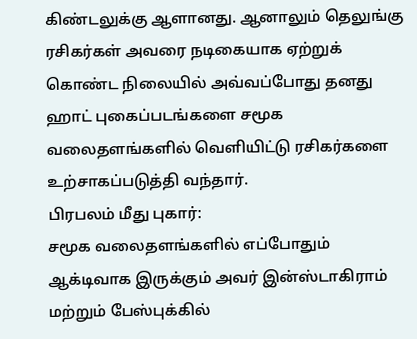கிண்டலுக்கு ஆளானது. ஆனாலும் தெலுங்கு ரசிகர்கள் அவரை நடிகையாக ஏற்றுக் கொண்ட நிலையில் அவ்வப்போது தனது ஹாட் புகைப்படங்களை சமூக வலைதளங்களில் வெளியிட்டு ரசிகர்களை உற்சாகப்படுத்தி வந்தார்.
பிரபலம் மீது புகார்:
சமூக வலைதளங்களில் எப்போதும் ஆக்டிவாக இருக்கும் அவர் இன்ஸ்டாகிராம் மற்றும் பேஸ்புக்கில்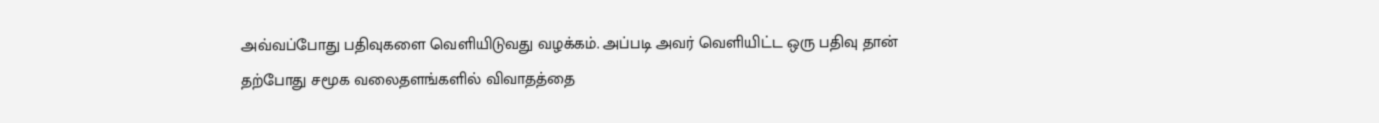அவ்வப்போது பதிவுகளை வெளியிடுவது வழக்கம். அப்படி அவர் வெளியிட்ட ஒரு பதிவு தான் தற்போது சமூக வலைதளங்களில் விவாதத்தை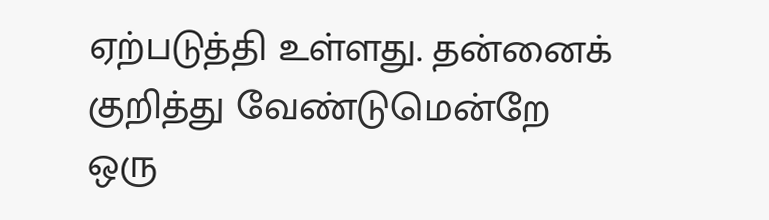ஏற்படுத்தி உள்ளது. தன்னைக் குறித்து வேண்டுமென்றே ஒரு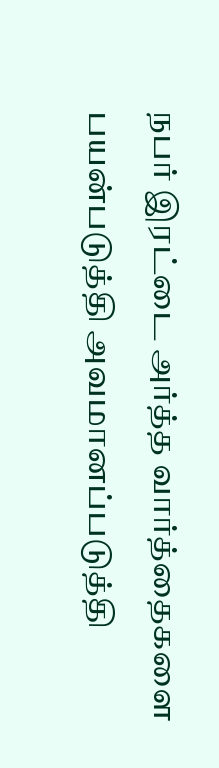நபர் இரட்டை அர்த்த வார்த்தைகளை பயன்படுத்தி அவமானப்படுத்தி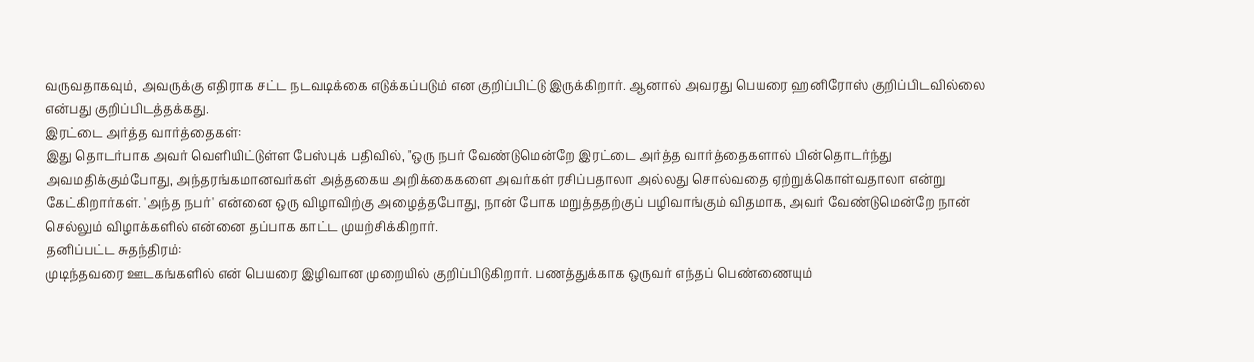வருவதாகவும், அவருக்கு எதிராக சட்ட நடவடிக்கை எடுக்கப்படும் என குறிப்பிட்டு இருக்கிறார். ஆனால் அவரது பெயரை ஹனிரோஸ் குறிப்பிடவில்லை என்பது குறிப்பிடத்தக்கது.
இரட்டை அர்த்த வார்த்தைகள்:
இது தொடர்பாக அவர் வெளியிட்டுள்ள பேஸ்புக் பதிவில், "ஒரு நபர் வேண்டுமென்றே இரட்டை அர்த்த வார்த்தைகளால் பின்தொடர்ந்து அவமதிக்கும்போது, அந்தரங்கமானவர்கள் அத்தகைய அறிக்கைகளை அவர்கள் ரசிப்பதாலா அல்லது சொல்வதை ஏற்றுக்கொள்வதாலா என்று கேட்கிறார்கள். 'அந்த நபர்' என்னை ஒரு விழாவிற்கு அழைத்தபோது, நான் போக மறுத்ததற்குப் பழிவாங்கும் விதமாக, அவர் வேண்டுமென்றே நான் செல்லும் விழாக்களில் என்னை தப்பாக காட்ட முயற்சிக்கிறார்.
தனிப்பட்ட சுதந்திரம்:
முடிந்தவரை ஊடகங்களில் என் பெயரை இழிவான முறையில் குறிப்பிடுகிறார். பணத்துக்காக ஒருவர் எந்தப் பெண்ணையும்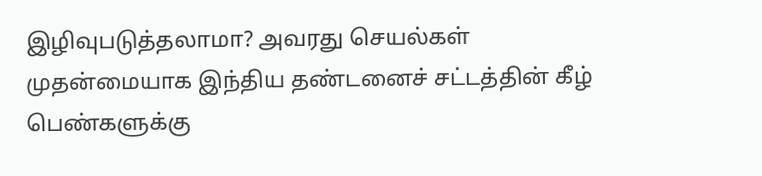இழிவுபடுத்தலாமா? அவரது செயல்கள் முதன்மையாக இந்திய தண்டனைச் சட்டத்தின் கீழ் பெண்களுக்கு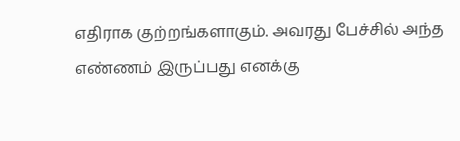எதிராக குற்றங்களாகும். அவரது பேச்சில் அந்த எண்ணம் இருப்பது எனக்கு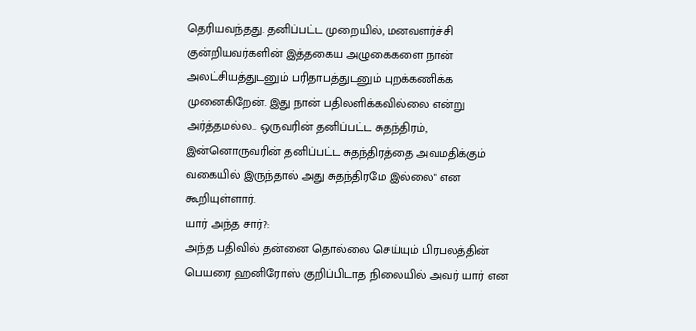தெரியவந்தது. தனிப்பட்ட முறையில், மனவளர்ச்சி குன்றியவர்களின் இத்தகைய அழுகைகளை நான் அலட்சியத்துடனும் பரிதாபத்துடனும் புறக்கணிக்க முனைகிறேன். இது நான் பதிலளிக்கவில்லை என்று அர்த்தமல்ல.. ஒருவரின் தனிப்பட்ட சுதந்திரம், இன்னொருவரின் தனிப்பட்ட சுதந்திரத்தை அவமதிக்கும் வகையில் இருந்தால் அது சுதந்திரமே இல்லை" என கூறியுள்ளார்.
யார் அந்த சார்?:
அந்த பதிவில் தன்னை தொல்லை செய்யும் பிரபலத்தின் பெயரை ஹனிரோஸ் குறிப்பிடாத நிலையில் அவர் யார் என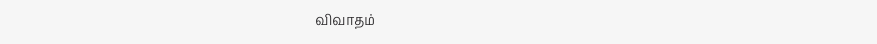விவாதம்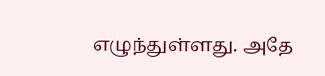எழுந்துள்ளது. அதே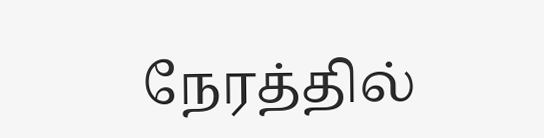நேரத்தில்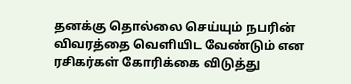தனக்கு தொல்லை செய்யும் நபரின் விவரத்தை வெளியிட வேண்டும் என ரசிகர்கள் கோரிக்கை விடுத்து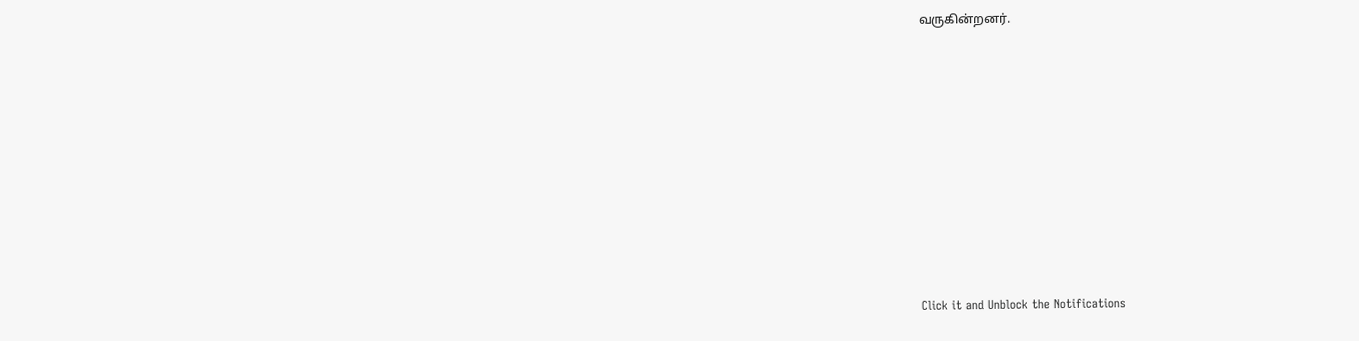வருகின்றனர்.












Click it and Unblock the Notifications